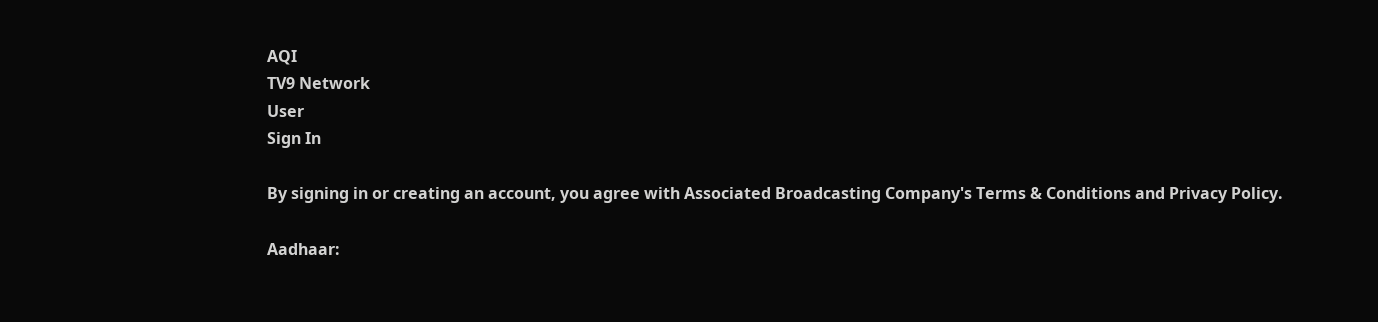AQI
TV9 Network
User
Sign In

By signing in or creating an account, you agree with Associated Broadcasting Company's Terms & Conditions and Privacy Policy.

Aadhaar: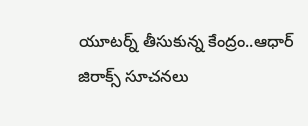యూటర్న్ తీసుకున్న కేంద్రం..ఆధార్ జిరాక్స్‌ సూచనలు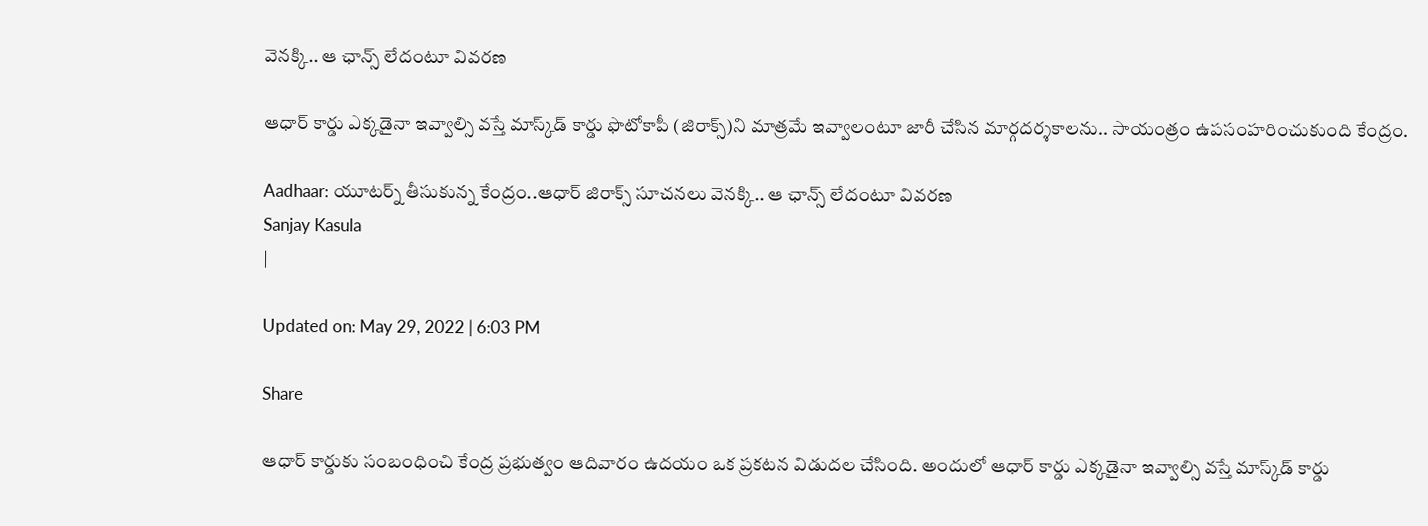వెనక్కి.. ఆ ఛాన్స్‌ లేదంటూ వివరణ

ఆధార్‌ కార్డు ఎక్కడైనా ఇవ్వాల్సి వస్తే మాస్క్‌డ్‌ కార్డు ఫొటోకాపీ (జిరాక్స్‌)ని మాత్రమే ఇవ్వాలంటూ జారీ చేసిన మార్గదర్శకాలను.. సాయంత్రం ఉపసంహరించుకుంది కేంద్రం.

Aadhaar: యూటర్న్ తీసుకున్న కేంద్రం..ఆధార్ జిరాక్స్‌ సూచనలు వెనక్కి.. ఆ ఛాన్స్‌ లేదంటూ వివరణ
Sanjay Kasula
|

Updated on: May 29, 2022 | 6:03 PM

Share

ఆధార్ కార్డుకు సంబంధించి కేంద్ర ప్రభుత్వం ఆదివారం ఉదయం ఒక ప్రకటన విడుదల చేసింది. అందులో ఆధార్‌ కార్డు ఎక్కడైనా ఇవ్వాల్సి వస్తే మాస్క్‌డ్‌ కార్డు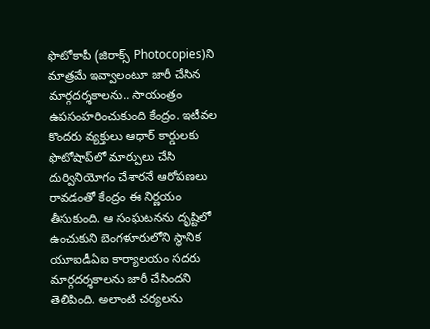ఫొటోకాపీ (జిరాక్స్‌ Photocopies)ని మాత్రమే ఇవ్వాలంటూ జారీ చేసిన మార్గదర్శకాలను.. సాయంత్రం ఉపసంహరించుకుంది కేంద్రం. ఇటీవల కొందరు వ్యక్తులు ఆధార్‌ కార్డులకు ఫొటోషాప్‌లో మార్పులు చేసి దుర్వినియోగం చేశారనే ఆరోపణలు రావడంతో కేంద్రం ఈ నిర్ణయం తీసుకుంది. ఆ సంఘటనను దృష్టిలో ఉంచుకుని బెంగళూరులోని స్థానిక యూఐడీఏఐ కార్యాలయం సదరు మార్గదర్శకాలను జారీ చేసిందని తెలిపింది. అలాంటి చర్యలను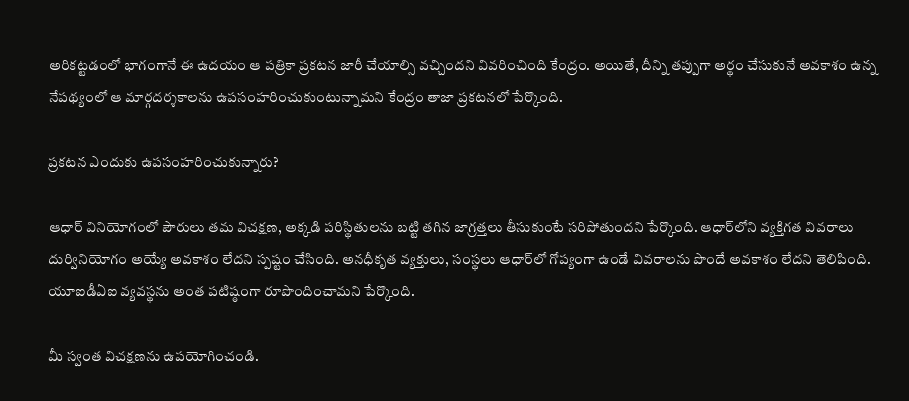అరికట్టడంలో భాగంగానే ఈ ఉదయం ఆ పత్రికా ప్రకటన జారీ చేయాల్సి వచ్చిందని వివరించింది కేంద్రం. అయితే, దీన్ని తప్పుగా అర్థం చేసుకునే అవకాశం ఉన్న నేపథ్యంలో ఆ మార్గదర్శకాలను ఉపసంహరించుకుంటున్నామని కేంద్రం తాజా ప్రకటనలో పేర్కొంది.

ప్రకటన ఎందుకు ఉపసంహరించుకున్నారు?

ఆధార్‌ వినియోగంలో పౌరులు తమ విచక్షణ, అక్కడి పరిస్థితులను బట్టి తగిన జాగ్రత్తలు తీసుకుంటే సరిపోతుందని పేర్కొంది. ఆధార్‌లోని వ్యక్తిగత వివరాలు దుర్వినియోగం అయ్యే అవకాశం లేదని స్పష్టం చేసింది. అనధీకృత వ్యక్తులు, సంస్థలు ఆధార్‌లో గోప్యంగా ఉండే వివరాలను పొందే అవకాశం లేదని తెలిపింది. యూఐడీఏఐ వ్యవస్థను అంత పటిష్ఠంగా రూపొందించామని పేర్కొంది.

మీ స్వంత విచక్షణను ఉపయోగించండి.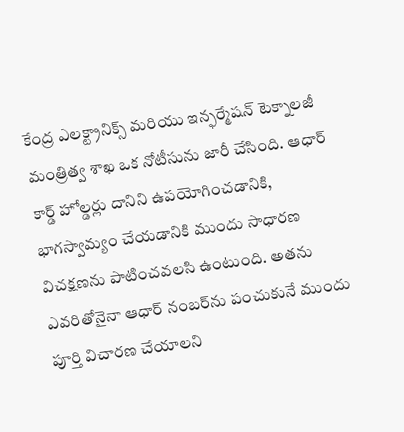కేంద్ర ఎలక్ట్రానిక్స్ మరియు ఇన్ఫర్మేషన్ టెక్నాలజీ మంత్రిత్వ శాఖ ఒక నోటీసును జారీ చేసింది. ఆధార్ కార్డ్ హోల్డర్లు దానిని ఉపయోగించడానికి,  భాగస్వామ్యం చేయడానికి ముందు సాధారణ విచక్షణను పాటించవలసి ఉంటుంది. అతను ఎవరితోనైనా ఆధార్ నంబర్‌ను పంచుకునే ముందు పూర్తి విచారణ చేయాలని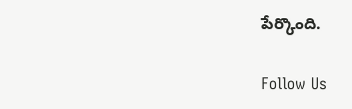పేర్కొంది.

Follow Us